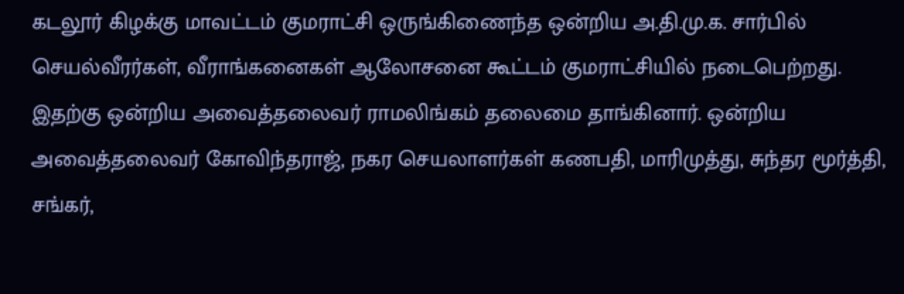கடலூர் கிழக்கு மாவட்டம் குமராட்சி ஒருங்கிணைந்த ஒன்றிய அ.தி.மு.க. சார்பில் செயல்வீரர்கள், வீராங்கனைகள் ஆலோசனை கூட்டம் குமராட்சியில் நடைபெற்றது. இதற்கு ஒன்றிய அவைத்தலைவர் ராமலிங்கம் தலைமை தாங்கினார். ஒன்றிய அவைத்தலைவர் கோவிந்தராஜ், நகர செயலாளர்கள் கணபதி, மாரிமுத்து, சுந்தர மூர்த்தி, சங்கர்,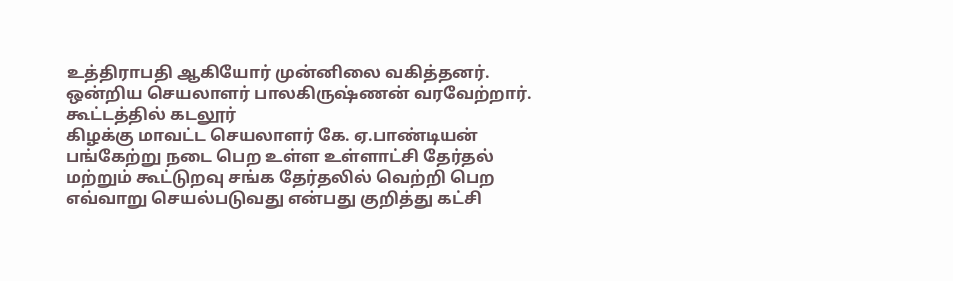உத்திராபதி ஆகியோர் முன்னிலை வகித்தனர். ஒன்றிய செயலாளர் பாலகிருஷ்ணன் வரவேற்றார். கூட்டத்தில் கடலூர்
கிழக்கு மாவட்ட செயலாளர் கே. ஏ.பாண்டியன் பங்கேற்று நடை பெற உள்ள உள்ளாட்சி தேர்தல் மற்றும் கூட்டுறவு சங்க தேர்தலில் வெற்றி பெற
எவ்வாறு செயல்படுவது என்பது குறித்து கட்சி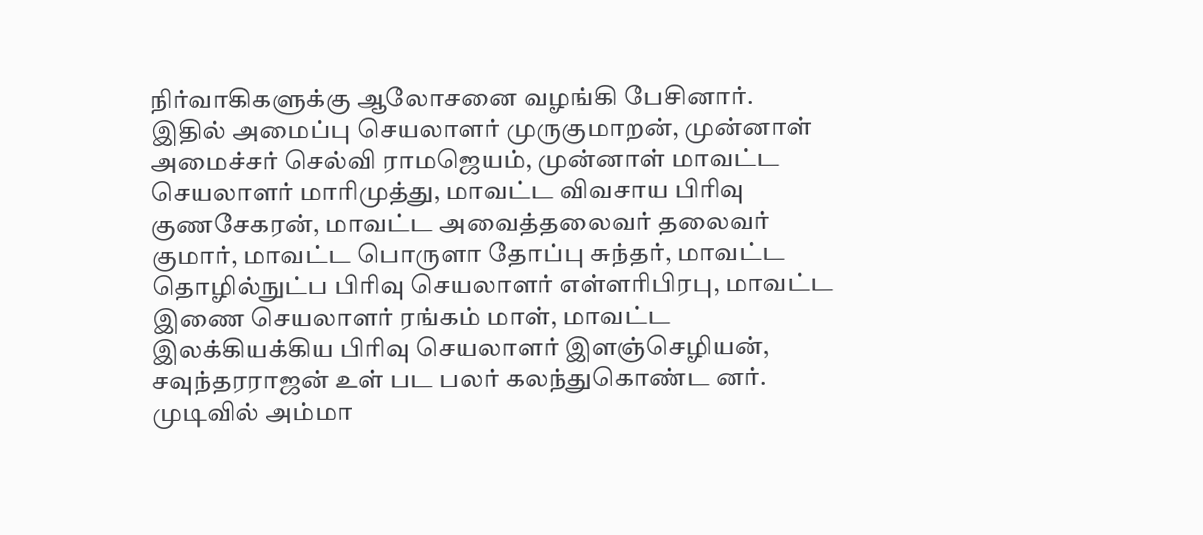நிர்வாகிகளுக்கு ஆலோசனை வழங்கி பேசினார்.
இதில் அமைப்பு செயலாளர் முருகுமாறன், முன்னாள்
அமைச்சர் செல்வி ராமஜெயம், முன்னாள் மாவட்ட செயலாளர் மாரிமுத்து, மாவட்ட விவசாய பிரிவு குணசேகரன், மாவட்ட அவைத்தலைவர் தலைவர் குமார், மாவட்ட பொருளா தோப்பு சுந்தர், மாவட்ட தொழில்நுட்ப பிரிவு செயலாளர் எள்ளரிபிரபு, மாவட்ட இணை செயலாளர் ரங்கம் மாள், மாவட்ட இலக்கியக்கிய பிரிவு செயலாளர் இளஞ்செழியன், சவுந்தரராஜன் உள் பட பலர் கலந்துகொண்ட னர். முடிவில் அம்மா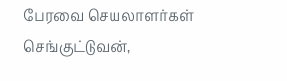பேரவை செயலாளர்கள் செங்குட்டுவன்,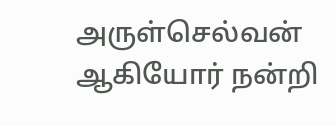அருள்செல்வன் ஆகியோர் நன்றி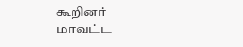கூறினர்
மாவட்ட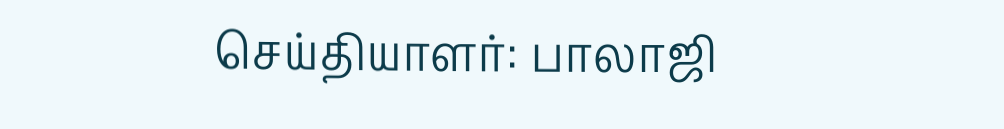செய்தியாளர்: பாலாஜி